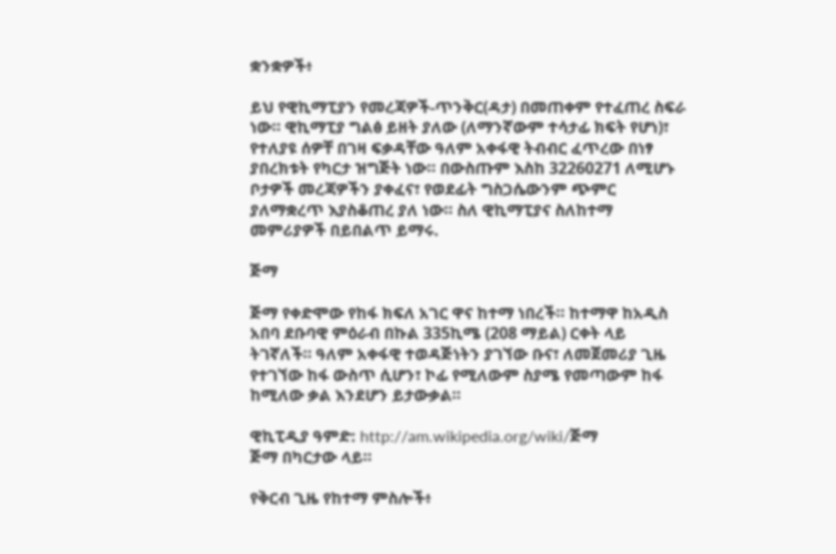ቋንቋዎች፥

ይህ የዊኪማፒያን የመረጃዎች-ጥንቅር(ዳታ) በመጠቀም የተፈጠረ ስፍራ ነው። ዊኪማፒያ ግልፅ ይዘት ያለው (ለማንኛውም ተሳታፊ ክፍት የሆነ)፣ የተለያዩ ሰዎቸ በገዛ ፍቃዳቸው ዓለም አቀፋዊ ትብብር ፈጥረው በነፃ ያበረክቱት የካርታ ዝግጅት ነው። በውስጡም እስከ 32260271 ለሚሆኑ ቦታዎች መረጃዎችን ያቀፈና፣ የወደፊት ግስጋሴውንም ጭምር ያለማቋረጥ እያስቆጠረ ያለ ነው። ስለ ዊኪማፒያና ስለከተማ መምሪያዎች በይበልጥ ይማሩ.

ጅማ

ጅማ የቀድሞው የከፋ ክፍለ አገር ዋና ከተማ ነበረች። ከተማዋ ከአዲስ አበባ ደቡባዊ ምዕራብ በኩል 335ኪሜ (208 ማይል) ርቀት ላይ ትገኛለች። ዓለም አቀፋዊ ተወዳጅነትን ያገኘው ቡና፣ ለመጀመሪያ ጊዜ የተገኘው ከፋ ውስጥ ሲሆን፣ ኮፊ የሚለውም ስያሜ የመጣውም ከፋ ከሚለው ቃል እንደሆን ይታውቃል።

ዊኪፒዲያ ዓምድ: http://am.wikipedia.org/wiki/ጅማ
ጅማ በካርታው ላይ።

የቅርብ ጊዜ የከተማ ምስሎች፥